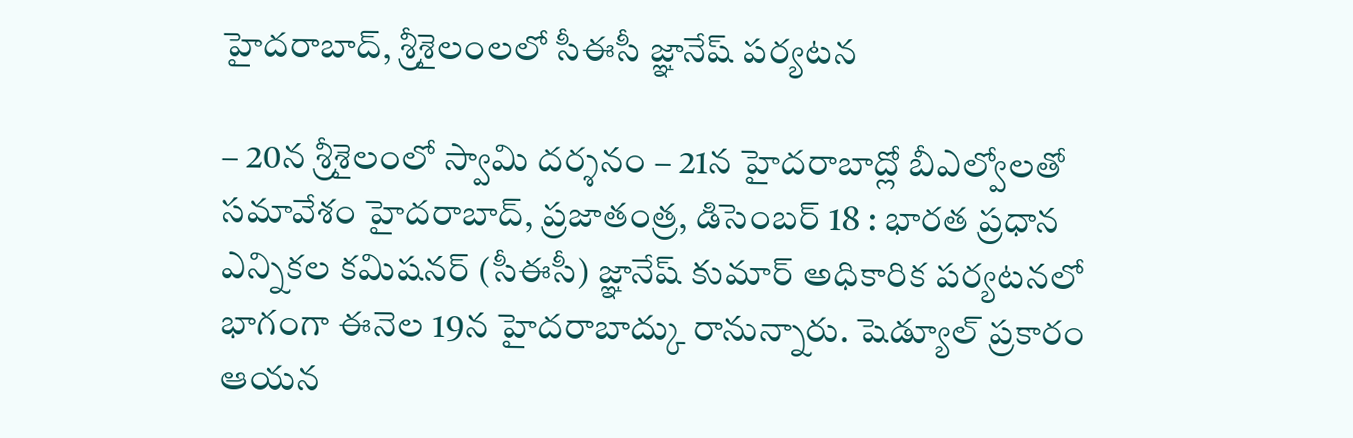హైదరాబాద్, శ్రీశైలంలలో సీఈసీ జ్ఞానేష్ పర్యటన

– 20న శ్రీశైలంలో స్వామి దర్శనం – 21న హైదరాబాద్లో బీఎల్వోలతో సమావేశం హైదరాబాద్, ప్రజాతంత్ర, డిసెంబర్ 18 : భారత ప్రధాన ఎన్నికల కమిషనర్ (సీఈసీ) జ్ఞానేష్ కుమార్ అధికారిక పర్యటనలో భాగంగా ఈనెల 19న హైదరాబాద్కు రానున్నారు. షెడ్యూల్ ప్రకారం ఆయన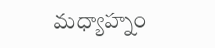మధ్యాహ్నం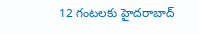12 గంటలకు హైదరాబాద్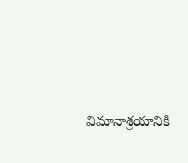విమానాశ్రయానికి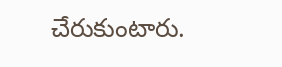చేరుకుంటారు.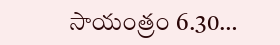సాయంత్రం 6.30…